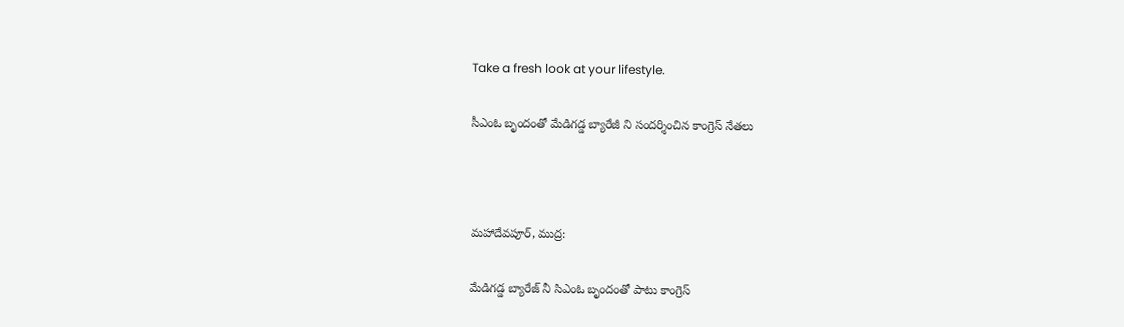Take a fresh look at your lifestyle.

సీఎంఓ బృందంతో మేడిగడ్డ బ్యారేజీ ని సందర్శించిన కాంగ్రెస్ నేతలు



మహాదేవపూర్, ముద్ర:

మేడిగడ్డ బ్యారేజ్ నీ సిఎంఓ బృందంతో పాటు కాంగ్రెస్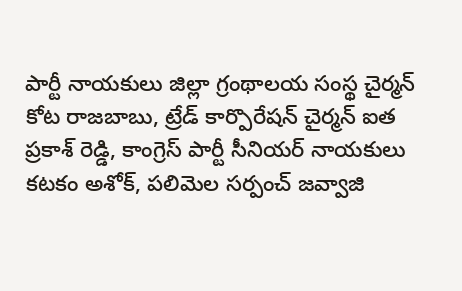పార్టీ నాయకులు జిల్లా గ్రంథాలయ సంస్థ చైర్మన్ కోట రాజబాబు, ట్రేడ్ కార్పొరేషన్ చైర్మన్ ఐత ప్రకాశ్ రెడ్డి, కాంగ్రెస్ పార్టీ సీనియర్ నాయకులు కటకం అశోక్, పలిమెల సర్పంచ్ జవ్వాజి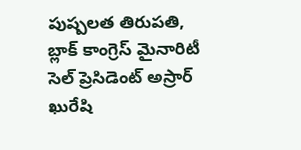పుష్పలత తిరుపతి, బ్లాక్ కాంగ్రెస్ మైనారిటీ సెల్ ప్రెసిడెంట్ అస్రార్ ఖురేషి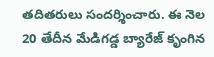తదితరులు సందర్శించారు. ఈ నెల 20 తేదీన మేడిగడ్డ బ్యారేజ్ కృంగిన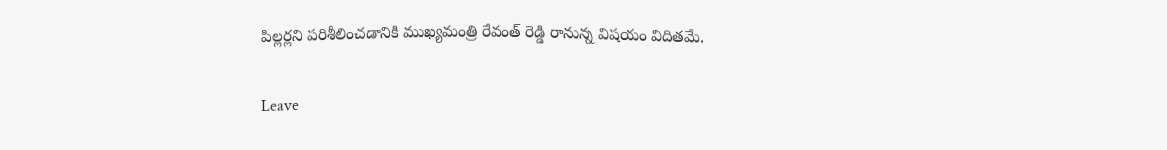పిల్లర్లని పరిశీలించడానికి ముఖ్యమంత్రి రేవంత్ రెడ్డి రానున్న విషయం విదితమే.

Leave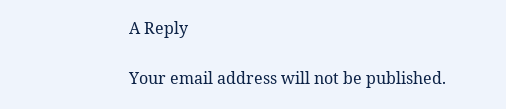A Reply

Your email address will not be published.